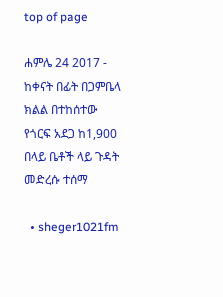top of page

ሐምሌ 24 2017 - ከቀናት በፊት በጋምቤላ ክልል በተከሰተው የጎርፍ አደጋ ከ1,900 በላይ ቤቶች ላይ ጉዳት መድረሱ ተሰማ

  • sheger1021fm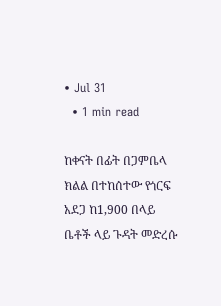• Jul 31
  • 1 min read

ከቀናት በፊት በጋምቤላ ክልል በተከሰተው የጎርፍ አደጋ ከ1,900 በላይ ቤቶች ላይ ጉዳት መድረሱ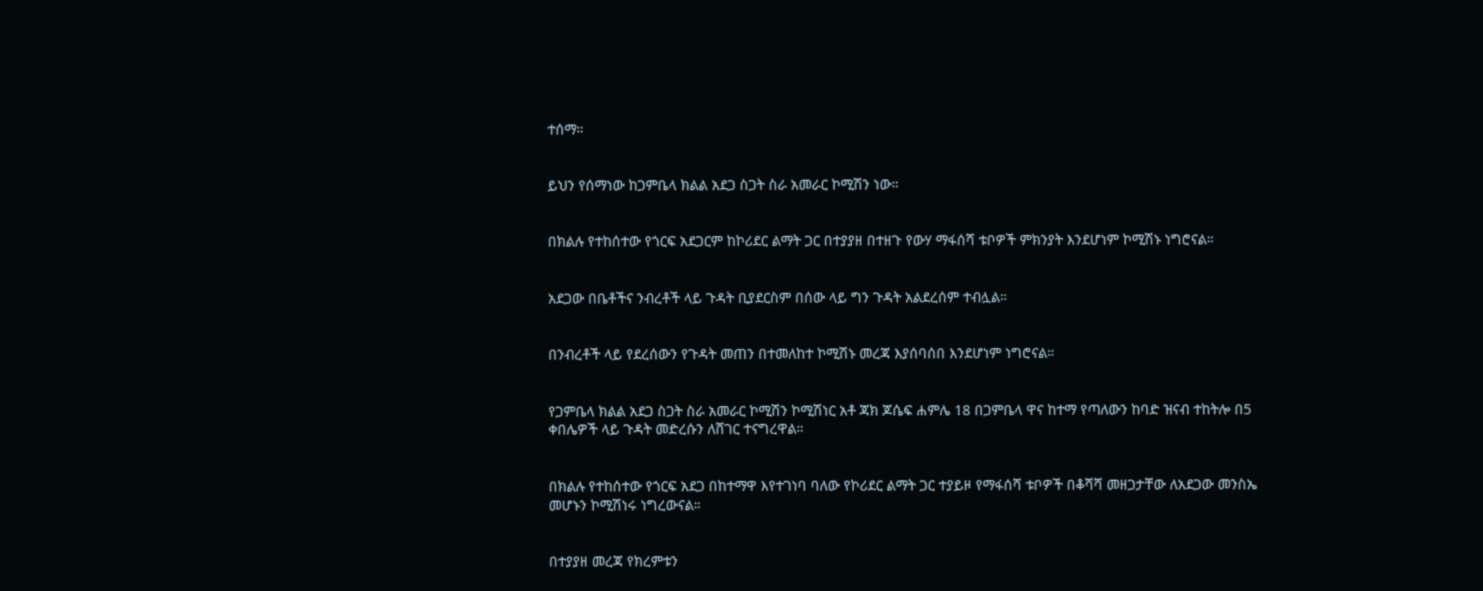ተሰማ።


ይህን የሰማነው ከጋምቤላ ክልል አደጋ ስጋት ስራ አመራር ኮሚሽን ነው።


በክልሉ የተከሰተው የጎርፍ አደጋርም ከኮሪደር ልማት ጋር በተያያዘ በተዘጉ የውሃ ማፋሰሻ ቱቦዎች ምክንያት እንደሆነም ኮሚሽኑ ነግሮናል።


አደጋው በቤቶችና ንብረቶች ላይ ጉዳት ቢያደርስም በሰው ላይ ግን ጉዳት አልደረሰም ተብሏል።


በንብረቶች ላይ የደረሰውን የጉዳት መጠን በተመለከተ ኮሚሽኑ መረጃ እያሰባሰበ እንደሆነም ነግሮናል።


የጋምቤላ ክልል አደጋ ስጋት ስራ አመራር ኮሚሽን ኮሚሽነር አቶ ጃክ ጆሴፍ ሐምሌ 18 በጋምቤላ ዋና ከተማ የጣለውን ከባድ ዝናብ ተከትሎ በ5 ቀበሌዎች ላይ ጉዳት መድረሱን ለሸገር ተናግረዋል።


በክልሉ የተከሰተው የጎርፍ አደጋ በከተማዋ እየተገነባ ባለው የኮሪደር ልማት ጋር ተያይዞ የማፋሰሻ ቱቦዎች በቆሻሻ መዘጋታቸው ለአደጋው መንስኤ መሆኑን ኮሚሽነሩ ነግረውናል።


በተያያዘ መረጃ የክረምቱን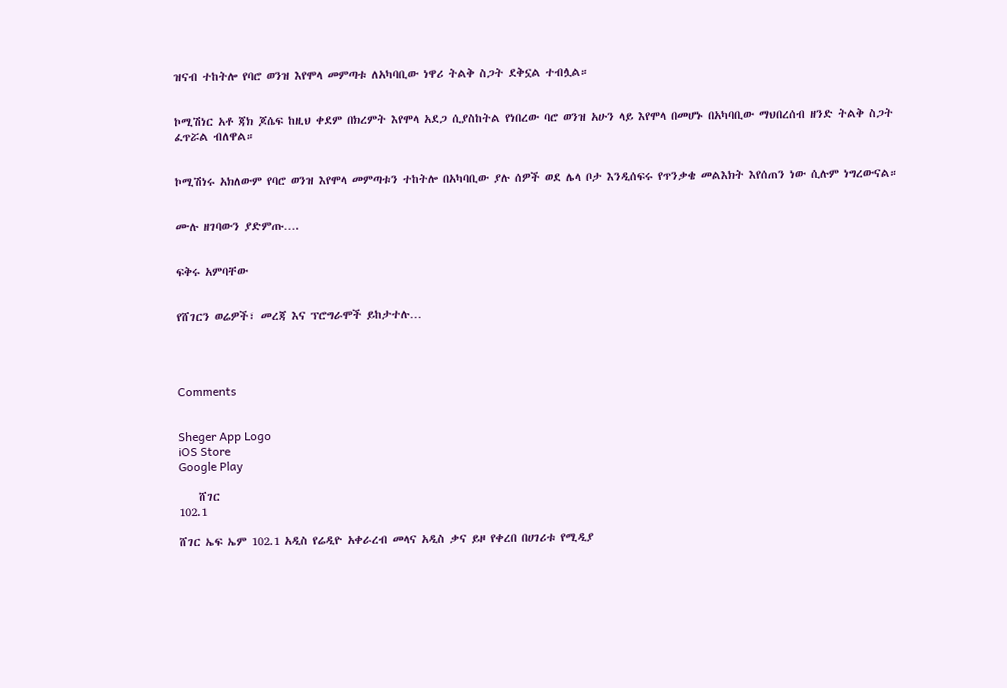ዝናብ ተከትሎ የባሮ ወንዝ እየሞላ መምጣቱ ለአካባቢው ነዋሪ ትልቅ ስጋት ደቅኗል ተብሏል።


ኮሚሽነር አቶ ጃክ ጆሴፍ ከዚህ ቀደም በክረምት እየሞላ አደጋ ሲያስከትል የነበረው ባሮ ወንዝ አሁን ላይ እየሞላ በመሆኑ በአካባቢው ማህበረሰብ ዘንድ ትልቅ ስጋት ፈጥሯል ብለዋል።


ኮሚሽነሩ አክለውም የባሮ ወንዝ እየሞላ መምጣቱን ተከትሎ በአካባቢው ያሉ ሰዎች ወደ ሌላ ቦታ እንዲሰፍሩ የጥንቃቄ መልእክት እየሰጠን ነው ሲሉም ነግረውናል።


ሙሉ ዘገባውን ያድምጡ….


ፍቅሩ አምባቸው


የሸገርን ወሬዎች፣ መረጃ እና ፕሮግራሞች ይከታተሉ…




Comments


Sheger App Logo
iOS Store
Google Play

    ሸገር
102.1

ሸገር ኤፍ ኤም 102.1 አዲስ የሬዲዮ አቀራረብ መላና አዲስ ቃና ይዞ የቀረበ በሀገሪቱ የሚዲያ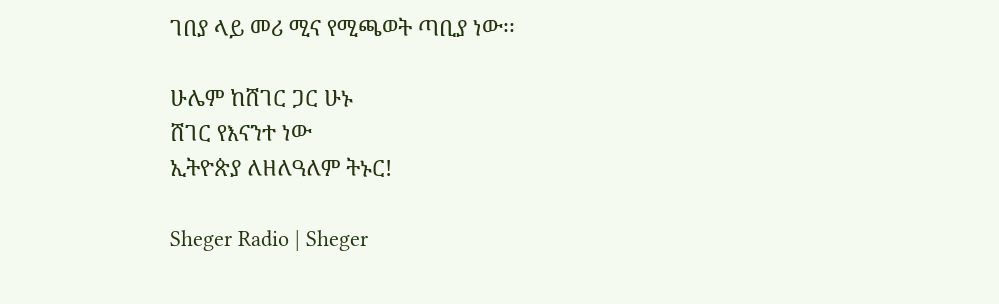ገበያ ላይ መሪ ሚና የሚጫወት ጣቢያ ነው፡፡

ሁሌም ከሸገር ጋር ሁኑ
ሸገር የእናንተ ነው
ኢትዮጵያ ለዘለዓለም ትኑር!

Sheger Radio | Sheger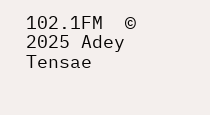102.1FM  © 2025 Adey Tensae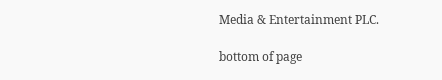Media & Entertainment PLC.

bottom of page